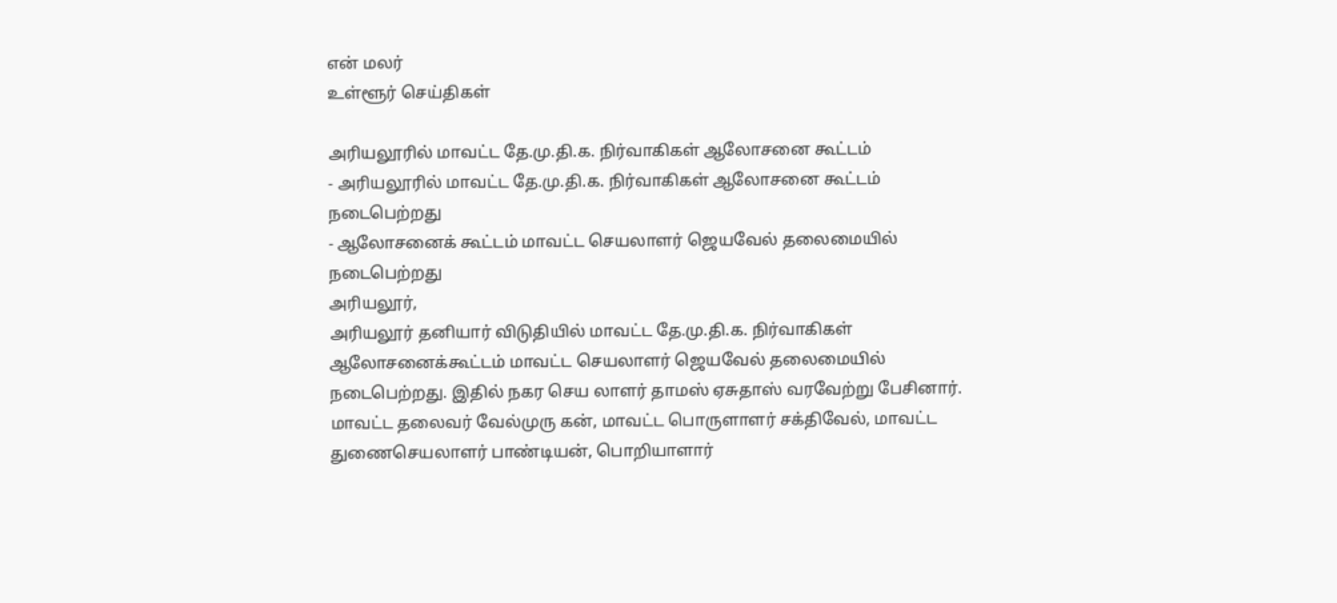என் மலர்
உள்ளூர் செய்திகள்

அரியலூரில் மாவட்ட தே.மு.தி.க. நிர்வாகிகள் ஆலோசனை கூட்டம்
- அரியலூரில் மாவட்ட தே.மு.தி.க. நிர்வாகிகள் ஆலோசனை கூட்டம் நடைபெற்றது
- ஆலோசனைக் கூட்டம் மாவட்ட செயலாளர் ஜெயவேல் தலைமையில் நடைபெற்றது
அரியலூர்,
அரியலூர் தனியார் விடுதியில் மாவட்ட தே.மு.தி.க. நிர்வாகிகள் ஆலோசனைக்கூட்டம் மாவட்ட செயலாளர் ஜெயவேல் தலைமையில் நடைபெற்றது. இதில் நகர செய லாளர் தாமஸ் ஏசுதாஸ் வரவேற்று பேசினார். மாவட்ட தலைவர் வேல்முரு கன், மாவட்ட பொருளாளர் சக்திவேல், மாவட்ட துணைசெயலாளர் பாண்டியன், பொறியாளார்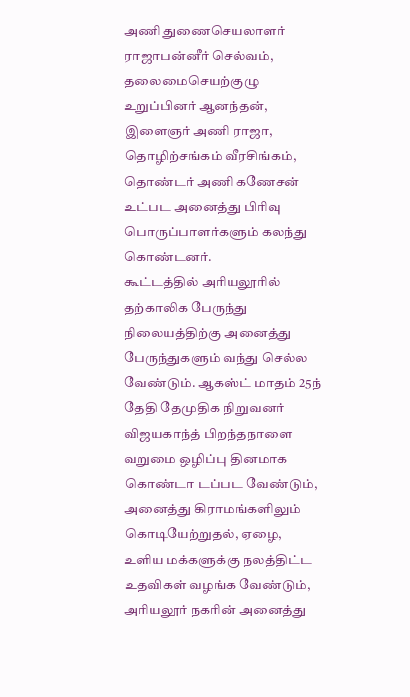அணி துணைசெயலாளர் ராஜாபன்னீர் செல்வம், தலைமைசெயற்குழு உறுப்பினர் ஆனந்தன், இளைஞர் அணி ராஜா, தொழிற்சங்கம் வீரசிங்கம், தொண்டர் அணி கணேசன் உட்பட அனைத்து பிரிவு பொருப்பாளர்களும் கலந்து கொண்டனர்.
கூட்டத்தில் அரியலூரில் தற்காலிக பேருந்து நிலையத்திற்கு அனைத்து பேருந்துகளும் வந்து செல்ல வேண்டும். ஆகஸ்ட் மாதம் 25ந் தேதி தேமுதிக நிறுவனர் விஜயகாந்த் பிறந்தநாளை வறுமை ஒழிப்பு தினமாக கொண்டா டப்பட வேண்டும், அனைத்து கிராமங்களிலும் கொடியேற்றுதல், ஏழை, உளிய மக்களுக்கு நலத்திட்ட உதவிகள் வழங்க வேண்டும், அரியலூர் நகரின் அனைத்து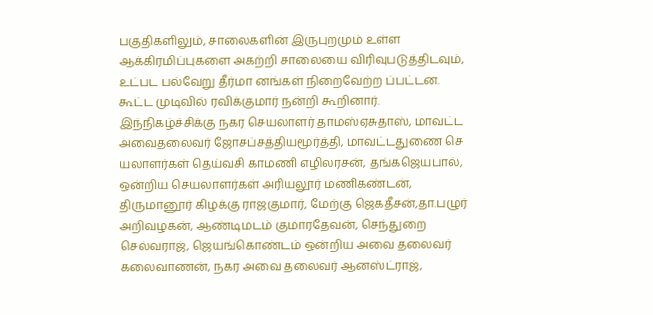பகுதிகளிலும், சாலைகளின் இருபுறமும் உள்ள ஆக்கிரமிப்புகளை அகற்றி சாலையை விரிவுபடுத்திடவும், உட்பட பல்வேறு தீர்மா னங்கள் நிறைவேற்ற ப்பட்டன.
கூட்ட முடிவில் ரவிக்குமார் நன்றி கூறினார். இந்நிகழ்ச்சிக்கு நகர செயலாளர் தாமஸ்ஏசுதாஸ், மாவட்ட அவைதலைவர் ஜோசப்சத்தியமூர்த்தி, மாவட்டதுணை செ யலாளர்கள் தெய்வசி காமணி எழிலரசன், தங்கஜெயபால், ஒன்றிய செயலாளர்கள் அரியலூர் மணிகண்டன், திருமானூர் கிழக்கு ராஜகுமார், மேற்கு ஜெகதீசன்,தா.பழுர் அறிவழகன், ஆண்டிமடம் குமாரதேவன், செந்துறை செல்வராஜ், ஜெயங்கொண்டம் ஒன்றிய அவை தலைவர் கலைவாணன், நகர அவை தலைவர் ஆனஸ்ட்ராஜ்,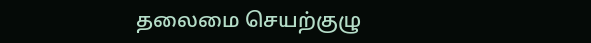தலைமை செயற்குழு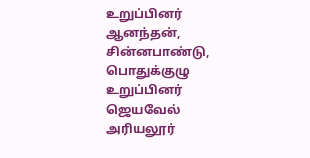உறுப்பினர் ஆனந்தன், சின்னபாண்டு, பொதுக்குழு உறுப்பினர் ஜெயவேல் அரியலூர்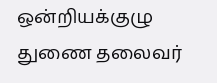ஒன்றியக்குழு துணை தலைவர்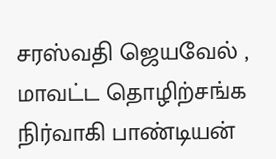சரஸ்வதி ஜெயவேல் , மாவட்ட தொழிற்சங்க நிர்வாகி பாண்டியன்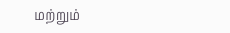மற்றும்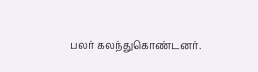பலர் கலந்துகொண்டனர்.